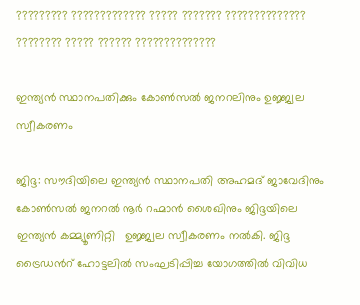????????? ????????????? ????? ??????? ?????????????? ???????? ????? ?????? ??????????????

ഇന്ത്യന്‍ സ്ഥാനപതിക്കും കോണ്‍സല്‍ ജനറലിനും ഉജ്ജ്വല സ്വീകരണം

ജിദ്ദ: സൗദിയിലെ ഇന്ത്യന്‍ സ്ഥാനപതി അഹമദ് ജാവേദിനും  കോണ്‍സല്‍ ജനറല്‍ നൂര്‍ റഹ്മാന്‍ ശൈഖിനും ജിദ്ദയിലെ  ഇന്ത്യന്‍ കമ്മ്യൂണിറ്റി   ഉജ്ജ്വല സ്വീകരണം നല്‍കി. ജിദ്ദ ട്രൈഡന്‍റ് ഹോട്ടലില്‍ സംഘടിപ്പിച്ച യോഗത്തില്‍ വിവിധ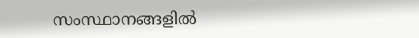സംസ്ഥാനങ്ങളില്‍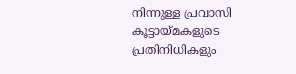നിന്നുള്ള പ്രവാസി കൂട്ടായ്മകളുടെ പ്രതിനിധികളും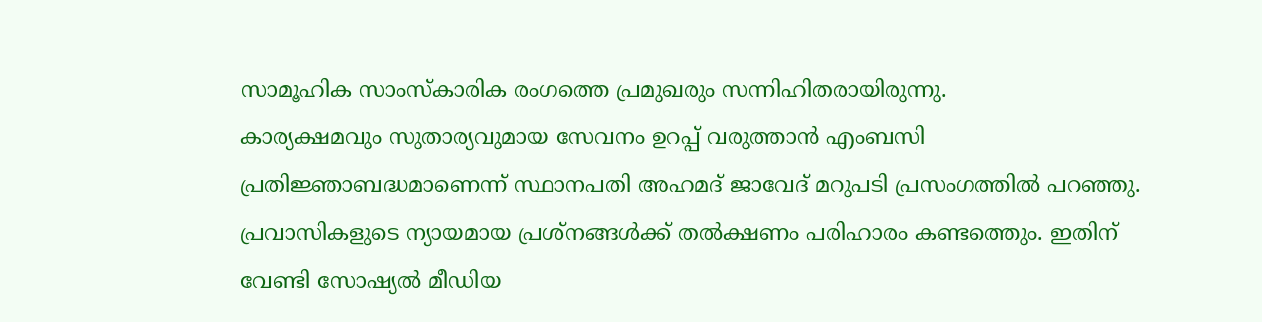സാമൂഹിക സാംസ്കാരിക രംഗത്തെ പ്രമുഖരും സന്നിഹിതരായിരുന്നു.
കാര്യക്ഷമവും സുതാര്യവുമായ സേവനം ഉറപ്പ് വരുത്താന്‍ എംബസി പ്രതിജ്ഞാബദ്ധമാണെന്ന് സ്ഥാനപതി അഹമദ് ജാവേദ് മറുപടി പ്രസംഗത്തില്‍ പറഞ്ഞു.   പ്രവാസികളുടെ ന്യായമായ പ്രശ്നങ്ങള്‍ക്ക് തല്‍ക്ഷണം പരിഹാരം കണ്ടത്തെും. ഇതിന് വേണ്ടി സോഷ്യല്‍ മീഡിയ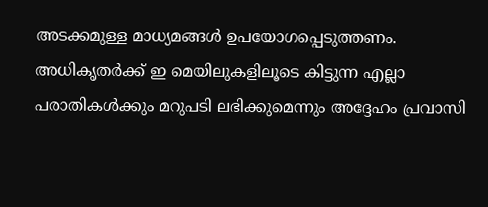അടക്കമുള്ള മാധ്യമങ്ങള്‍ ഉപയോഗപ്പെടുത്തണം. അധികൃതര്‍ക്ക് ഇ മെയിലുകളിലൂടെ കിട്ടുന്ന എല്ലാ പരാതികള്‍ക്കും മറുപടി ലഭിക്കുമെന്നും അദ്ദേഹം പ്രവാസി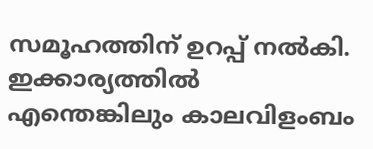സമൂഹത്തിന് ഉറപ്പ് നല്‍കി. ഇക്കാര്യത്തില്‍ എന്തെങ്കിലും കാലവിളംബം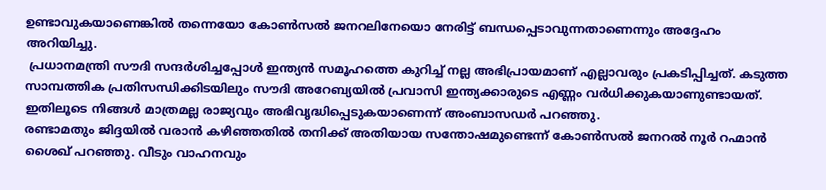ഉണ്ടാവുകയാണെങ്കില്‍ തന്നെയോ കോണ്‍സല്‍ ജനറലിനേയൊ നേരിട്ട് ബന്ധപ്പെടാവുന്നതാണെന്നും അദ്ദേഹം അറിയിച്ചു.
 പ്രധാനമന്ത്രി സൗദി സന്ദര്‍ശിച്ചപ്പോള്‍ ഇന്ത്യന്‍ സമൂഹത്തെ കുറിച്ച് നല്ല അഭിപ്രായമാണ് എല്ലാവരും പ്രകടിപ്പിച്ചത്. കടുത്ത സാമ്പത്തിക പ്രതിസന്ധിക്കിടയിലും സൗദി അറേബ്യയില്‍ പ്രവാസി ഇന്ത്യക്കാരുടെ എണ്ണം വര്‍ധിക്കുകയാണുണ്ടായത്.  ഇതിലൂടെ നിങ്ങള്‍ മാത്രമല്ല രാജ്യവും അഭിവൃദ്ധിപ്പെടുകയാണെന്ന് അംബാസഡര്‍ പറഞ്ഞു.
രണ്ടാമതും ജിദ്ദയില്‍ വരാന്‍ കഴിഞ്ഞതില്‍ തനിക്ക് അതിയായ സന്തോഷമുണ്ടെന്ന് കോണ്‍സല്‍ ജനറല്‍ നൂര്‍ റഹ്മാന്‍ ശൈഖ് പറഞ്ഞു. വീടും വാഹനവും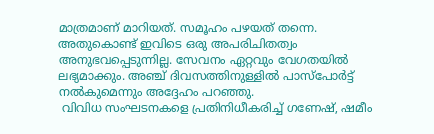മാത്രമാണ് മാറിയത്. സമൂഹം പഴയത് തന്നെ. അതുകൊണ്ട് ഇവിടെ ഒരു അപരിചിതത്വം അനുഭവപ്പെടുന്നില്ല. സേവനം ഏറ്റവും വേഗതയില്‍  ലഭ്യമാക്കും. അഞ്ച് ദിവസത്തിനുള്ളില്‍ പാസ്പോര്‍ട്ട് നല്‍കുമെന്നും അദ്ദേഹം പറഞ്ഞു.
 വിവിധ സംഘടനകളെ പ്രതിനിധീകരിച്ച് ഗണേഷ്, ഷമീം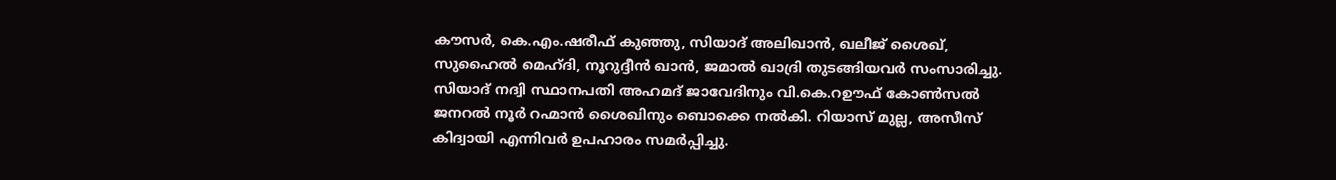കൗസര്‍, കെ.എം.ഷരീഫ് കുഞ്ഞു, സിയാദ് അലിഖാന്‍, ഖലീജ് ശൈഖ്, സുഹൈല്‍ മെഹ്ദി, നൂറുദ്ദീന്‍ ഖാന്‍, ജമാല്‍ ഖാദ്രി തുടങ്ങിയവര്‍ സംസാരിച്ചു.
സിയാദ് നദ്വി സ്ഥാനപതി അഹമദ് ജാവേദിനും വി.കെ.റഊഫ് കോണ്‍സല്‍ ജനറല്‍ നൂര്‍ റഹ്മാന്‍ ശൈഖിനും ബൊക്കെ നല്‍കി. റിയാസ് മുല്ല, അസീസ് കിദ്വായി എന്നിവര്‍ ഉപഹാരം സമര്‍പ്പിച്ചു.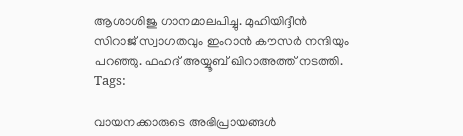ആശാശിജു ഗാനമാലപിച്ചു. മുഹിയിദ്ദീന്‍ സിറാജ് സ്വാഗതവും ഇംറാന്‍ കൗസര്‍ നന്ദിയും പറഞ്ഞു. ഫഹദ് അയ്യൂബ് ഖിറാഅത്ത് നടത്തി.
Tags:

വായനക്കാരുടെ അഭിപ്രായങ്ങള്‍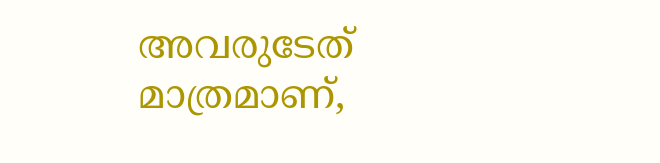അവരുടേത് മാത്രമാണ്,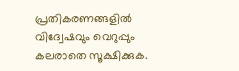പ്രതികരണങ്ങളിൽ വിദ്വേഷവും വെറുപ്പും കലരാതെ സൂക്ഷിക്കുക.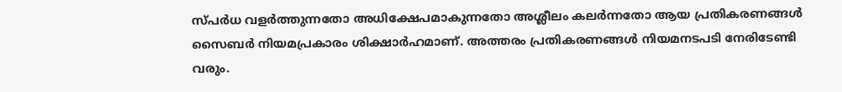സ്പർധ വളർത്തുന്നതോ അധിക്ഷേപമാകുന്നതോ അശ്ലീലം കലർന്നതോ ആയ പ്രതികരണങ്ങൾ സൈബർ നിയമപ്രകാരം ശിക്ഷാർഹമാണ്. അത്തരം പ്രതികരണങ്ങൾ നിയമനടപടി നേരിടേണ്ടി വരും.